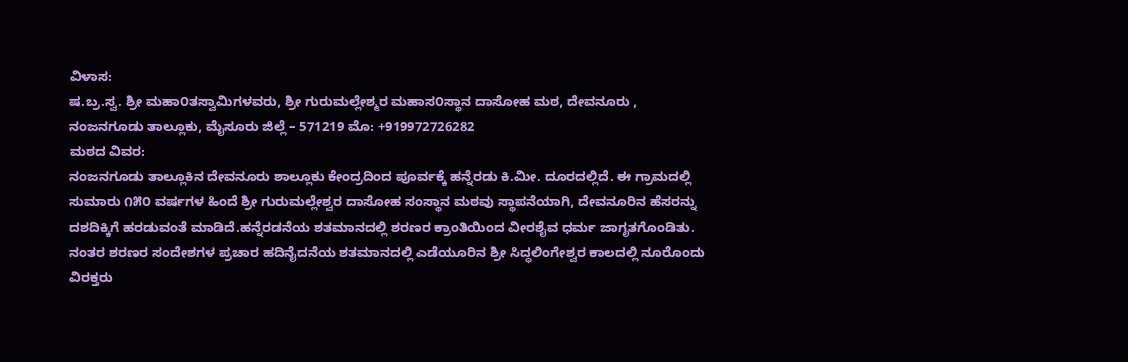ವಿಳಾಸ:
ಷ.ಬ್ರ.ಸ್ವ. ಶ್ರೀ ಮಹಾ೦ತಸ್ವಾಮಿಗಳವರು, ಶ್ರೀ ಗುರುಮಲ್ಲೇಶ್ಮರ ಮಹಾಸ೦ಸ್ಥಾನ ದಾಸೋಹ ಮಠ, ದೇವನೂರು , ನಂಜನಗೂಡು ತಾಲ್ಲೂಕು, ಮೈಸೂರು ಜಿಲ್ಲೆ – 571219 ಮೊ: +919972726282
ಮಠದ ವಿವರ:
ನಂಜನಗೂಡು ತಾಲ್ಲೂಕಿನ ದೇವನೂರು ಶಾಲ್ಲೂಕು ಕೇಂದ್ರದಿಂದ ಪೂರ್ವಕ್ಕೆ ಹನ್ನೆರಡು ಕಿ.ಮೀ. ದೂರದಲ್ಲಿದೆ. ಈ ಗ್ರಾಮದಲ್ಲಿ ಸುಮಾರು ೧೫೦ ವರ್ಷಗಳ ಹಿಂದೆ ಶ್ರೀ ಗುರುಮಲ್ಲೇಶ್ವರ ದಾಸೋಹ ಸಂಸ್ಥಾನ ಮಠವು ಸ್ಥಾಪನೆಯಾಗಿ, ದೇವನೂರಿನ ಹೆಸರನ್ನು ದಶದಿಕ್ಕಿಗೆ ಹರಡುವಂತೆ ಮಾಡಿದೆ.ಹನ್ನೆರಡನೆಯ ಶತಮಾನದಲ್ಲಿ ಶರಣರ ಕ್ರಾಂತಿಯಿಂದ ವೀರಶೈವ ಧರ್ಮ ಜಾಗೃತಗೊಂಡಿತು. ನಂತರ ಶರಣರ ಸಂದೇಶಗಳ ಪ್ರಚಾರ ಹದಿನೈದನೆಯ ಶತಮಾನದಲ್ಲಿ ಎಡೆಯೂರಿನ ಶ್ರೀ ಸಿದ್ಧಲಿಂಗೇಶ್ವರ ಕಾಲದಲ್ಲಿ ನೂರೊಂದು ವಿರಕ್ತರು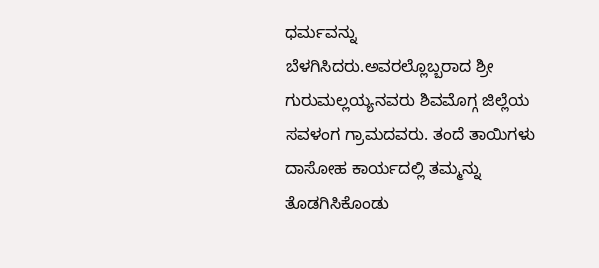ಧರ್ಮವನ್ನು ಬೆಳಗಿಸಿದರು.ಅವರಲ್ಲೊಬ್ಬರಾದ ಶ್ರೀ ಗುರುಮಲ್ಲಯ್ಯನವರು ಶಿವಮೊಗ್ಗ ಜಿಲ್ಲೆಯ ಸವಳಂಗ ಗ್ರಾಮದವರು. ತಂದೆ ತಾಯಿಗಳು ದಾಸೋಹ ಕಾರ್ಯದಲ್ಲಿ ತಮ್ಮನ್ನು ತೊಡಗಿಸಿಕೊಂಡು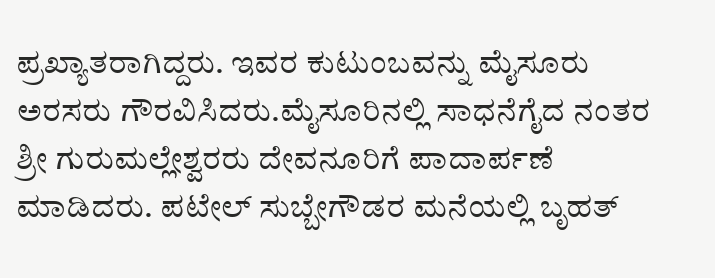ಪ್ರಖ್ಯಾತರಾಗಿದ್ದರು. ಇವರ ಕುಟುಂಬವನ್ನು ಮೈಸೂರು ಅರಸರು ಗೌರವಿಸಿದರು.ಮೈಸೂರಿನಲ್ಲಿ ಸಾಧನೆಗೈದ ನಂತರ ಶ್ರೀ ಗುರುಮಲ್ಲೇಶ್ವರರು ದೇವನೂರಿಗೆ ಪಾದಾರ್ಪಣೆ ಮಾಡಿದರು. ಪಟೇಲ್ ಸುಬ್ಬೇಗೌಡರ ಮನೆಯಲ್ಲಿ ಬೃಹತ್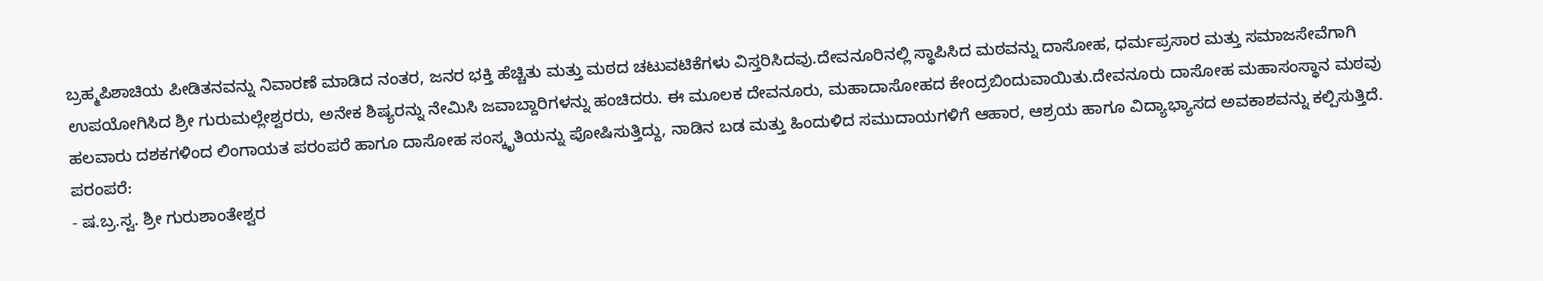ಬ್ರಹ್ಮಪಿಶಾಚಿಯ ಪೀಡಿತನವನ್ನು ನಿವಾರಣೆ ಮಾಡಿದ ನಂತರ, ಜನರ ಭಕ್ತಿ ಹೆಚ್ಚಿತು ಮತ್ತು ಮಠದ ಚಟುವಟಿಕೆಗಳು ವಿಸ್ತರಿಸಿದವು.ದೇವನೂರಿನಲ್ಲಿ ಸ್ಥಾಪಿಸಿದ ಮಠವನ್ನು ದಾಸೋಹ, ಧರ್ಮಪ್ರಸಾರ ಮತ್ತು ಸಮಾಜಸೇವೆಗಾಗಿ ಉಪಯೋಗಿಸಿದ ಶ್ರೀ ಗುರುಮಲ್ಲೇಶ್ವರರು, ಅನೇಕ ಶಿಷ್ಯರನ್ನು ನೇಮಿಸಿ ಜವಾಬ್ದಾರಿಗಳನ್ನು ಹಂಚಿದರು. ಈ ಮೂಲಕ ದೇವನೂರು, ಮಹಾದಾಸೋಹದ ಕೇಂದ್ರಬಿಂದುವಾಯಿತು.ದೇವನೂರು ದಾಸೋಹ ಮಹಾಸಂಸ್ಥಾನ ಮಠವು ಹಲವಾರು ದಶಕಗಳಿಂದ ಲಿಂಗಾಯತ ಪರಂಪರೆ ಹಾಗೂ ದಾಸೋಹ ಸಂಸ್ಕೃತಿಯನ್ನು ಪೋಷಿಸುತ್ತಿದ್ದು, ನಾಡಿನ ಬಡ ಮತ್ತು ಹಿಂದುಳಿದ ಸಮುದಾಯಗಳಿಗೆ ಆಹಾರ, ಆಶ್ರಯ ಹಾಗೂ ವಿದ್ಯಾಭ್ಯಾಸದ ಅವಕಾಶವನ್ನು ಕಲ್ಪಿಸುತ್ತಿದೆ.
ಪರಂಪರೆ:
- ಷ.ಬ್ರ.ಸ್ವ. ಶ್ರೀ ಗುರುಶಾಂತೇಶ್ವರ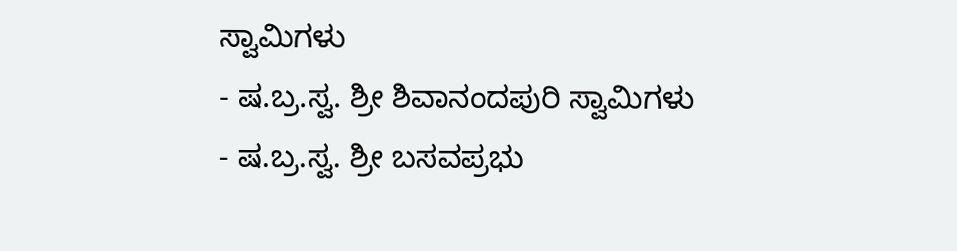ಸ್ವಾಮಿಗಳು
- ಷ.ಬ್ರ.ಸ್ವ. ಶ್ರೀ ಶಿವಾನಂದಪುರಿ ಸ್ವಾಮಿಗಳು
- ಷ.ಬ್ರ.ಸ್ವ. ಶ್ರೀ ಬಸವಪ್ರಭು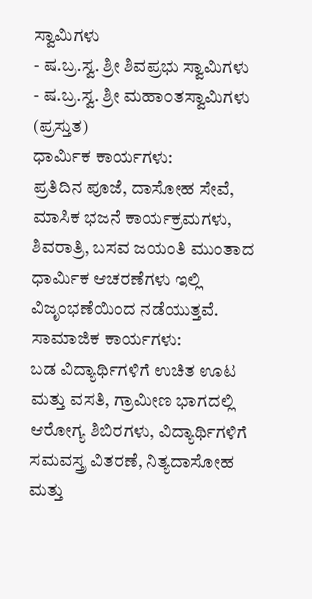ಸ್ವಾಮಿಗಳು
- ಷ.ಬ್ರ.ಸ್ವ. ಶ್ರೀ ಶಿವಪ್ರಭು ಸ್ವಾಮಿಗಳು
- ಷ.ಬ್ರ.ಸ್ವ. ಶ್ರೀ ಮಹಾ೦ತಸ್ವಾಮಿಗಳು (ಪ್ರಸ್ತುತ)
ಧಾರ್ಮಿಕ ಕಾರ್ಯಗಳು:
ಪ್ರತಿದಿನ ಪೂಜೆ, ದಾಸೋಹ ಸೇವೆ, ಮಾಸಿಕ ಭಜನೆ ಕಾರ್ಯಕ್ರಮಗಳು, ಶಿವರಾತ್ರಿ, ಬಸವ ಜಯಂತಿ ಮುಂತಾದ ಧಾರ್ಮಿಕ ಆಚರಣೆಗಳು ಇಲ್ಲಿ ವಿಜೃಂಭಣೆಯಿಂದ ನಡೆಯುತ್ತವೆ.
ಸಾಮಾಜಿಕ ಕಾರ್ಯಗಳು:
ಬಡ ವಿದ್ಯಾರ್ಥಿಗಳಿಗೆ ಉಚಿತ ಊಟ ಮತ್ತು ವಸತಿ, ಗ್ರಾಮೀಣ ಭಾಗದಲ್ಲಿ ಆರೋಗ್ಯ ಶಿಬಿರಗಳು, ವಿದ್ಯಾರ್ಥಿಗಳಿಗೆ ಸಮವಸ್ತ್ರ ವಿತರಣೆ, ನಿತ್ಯದಾಸೋಹ ಮತ್ತು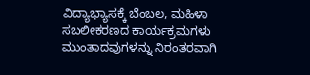ವಿದ್ಯಾಭ್ಯಾಸಕ್ಕೆ ಬೆಂಬಲ, ಮಹಿಳಾ ಸಬಲೀಕರಣದ ಕಾರ್ಯಕ್ರಮಗಳು ಮುಂತಾದವುಗಳನ್ನು ನಿರಂತರವಾಗಿ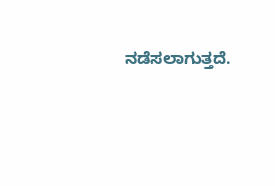ನಡೆಸಲಾಗುತ್ತದೆ.